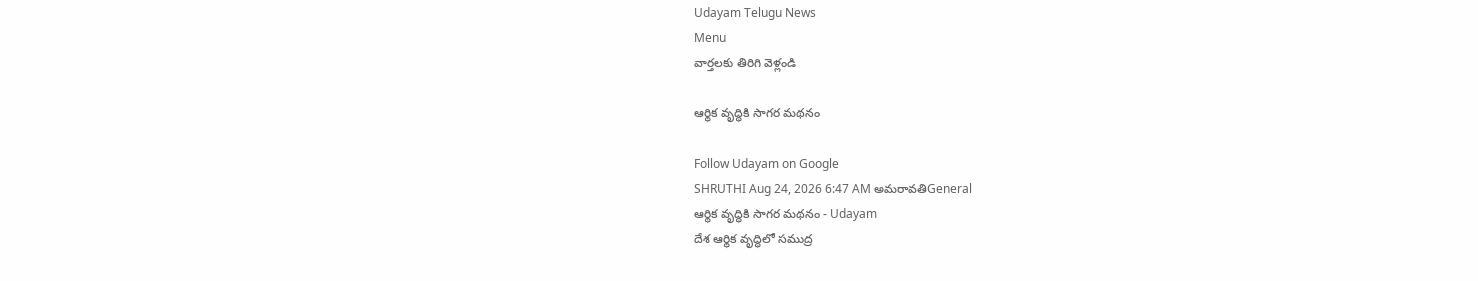Udayam Telugu News
Menu
వార్తలకు తిరిగి వెళ్లండి

ఆర్థిక వృద్ధికి సాగర మథనం

Follow Udayam on Google
SHRUTHI Aug 24, 2026 6:47 AM అమరావతిGeneral
ఆర్థిక వృద్ధికి సాగర మథనం - Udayam
దేశ ఆర్థిక వృద్ధిలో సముద్ర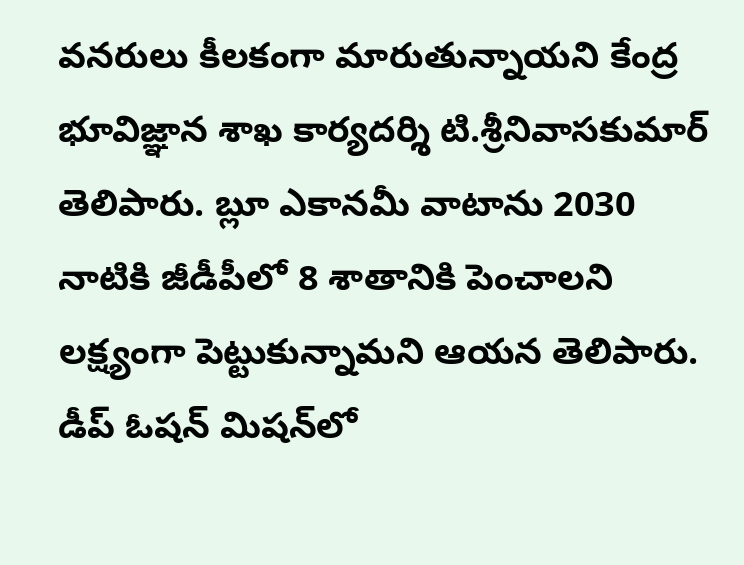వనరులు కీలకంగా మారుతున్నాయని కేంద్ర భూవిజ్ఞాన శాఖ కార్యదర్శి టి.శ్రీనివాసకుమార్‌ తెలిపారు. బ్లూ ఎకానమీ వాటాను 2030 నాటికి జీడీపీలో 8 శాతానికి పెంచాలని లక్ష్యంగా పెట్టుకున్నామని ఆయన తెలిపారు. డీప్‌ ఓషన్‌ మిషన్‌లో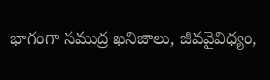భాగంగా సముద్ర ఖనిజాలు, జీవవైవిధ్యం,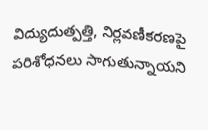విద్యుదుత్పత్తి, నిర్లవణీకరణపై పరిశోధనలు సాగుతున్నాయని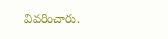వివరించారు.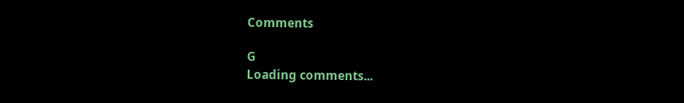Comments

G
Loading comments...